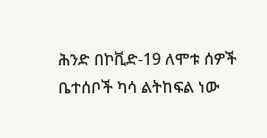ሕንድ በኮቪድ-19 ለሞቱ ሰዎች ቤተሰቦች ካሳ ልትከፍል ነው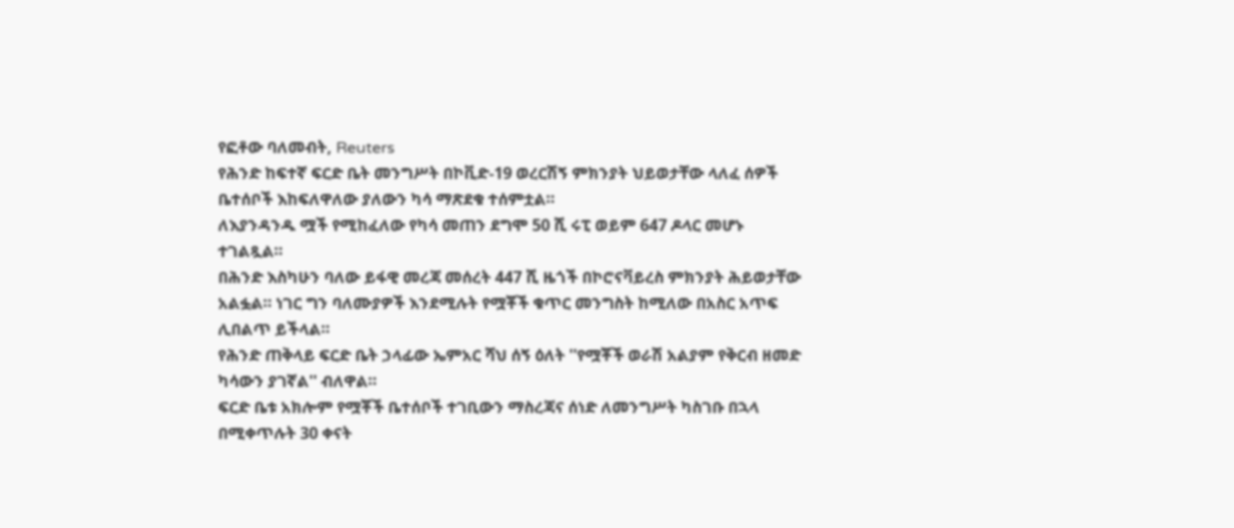የፎቶው ባለመብት, Reuters
የሕንድ ከፍተኛ ፍርድ ቤት መንግሥት በኮቪድ-19 ወረርሽኝ ምክንያት ህይወታቸው ላለፈ ሰዎች ቤተሰቦች እከፍለዋለው ያለውን ካሳ ማጽደቁ ተሰምቷል።
ለእያንዳንዱ ሟች የሚከፈለው የካሳ መጠን ደግሞ 50 ሺ ሩፒ ወይም 647 ዶላር መሆኑ ተገልጿል።
በሕንድ እስካሁን ባለው ይፋዊ መረጃ መሰረት 447 ሺ ዜጎች በኮሮናቫይረስ ምክንያት ሕይወታቸው አልፏል። ነገር ግን ባለሙያዎች እንደሚሉት የሟቾች ቁጥር መንግስት ከሚለው በአስር አጥፍ ሊበልጥ ይችላል።
የሕንድ ጠቅላይ ፍርድ ቤት ኃላፊው ኤምአር ሻህ ሰኝ ዕለት ''የሟቾች ወራሽ አልያም የቅርብ ዘመድ ካሳውን ያገኛል'' ብለዋል።
ፍርድ ቤቱ አክሎም የሟቾች ቤተሰቦች ተገቢውን ማስረጃና ሰነድ ለመንግሥት ካስገቡ በኋላ በሚቀጥሉት 30 ቀናት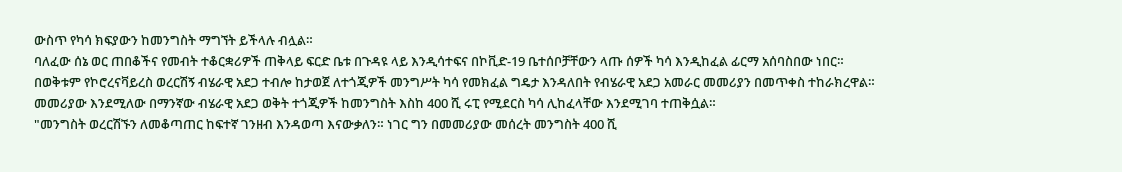ውስጥ የካሳ ክፍያውን ከመንግስት ማግኘት ይችላሉ ብሏል።
ባለፈው ሰኔ ወር ጠበቆችና የመብት ተቆርቋሪዎች ጠቅላይ ፍርድ ቤቱ በጉዳዩ ላይ እንዲሳተፍና በኮቪድ-19 ቤተሰቦቻቸውን ላጡ ሰዎች ካሳ እንዲከፈል ፊርማ አሰባስበው ነበር።
በወቅቱም የኮሮረናቫይረስ ወረርሽኝ ብሄራዊ አደጋ ተብሎ ከታወጀ ለተጎጂዎች መንግሥት ካሳ የመክፈል ግዴታ እንዳለበት የብሄራዊ አደጋ አመራር መመሪያን በመጥቀስ ተከራክረዋል።
መመሪያው እንደሚለው በማንኛው ብሄራዊ አደጋ ወቅት ተጎጂዎች ከመንግስት እስከ 400 ሺ ሩፒ የሚደርስ ካሳ ሊከፈላቸው እንደሚገባ ተጠቅሷል።
"መንግስት ወረርሽኙን ለመቆጣጠር ከፍተኛ ገንዘብ እንዳወጣ እናውቃለን። ነገር ግን በመመሪያው መሰረት መንግስት 400 ሺ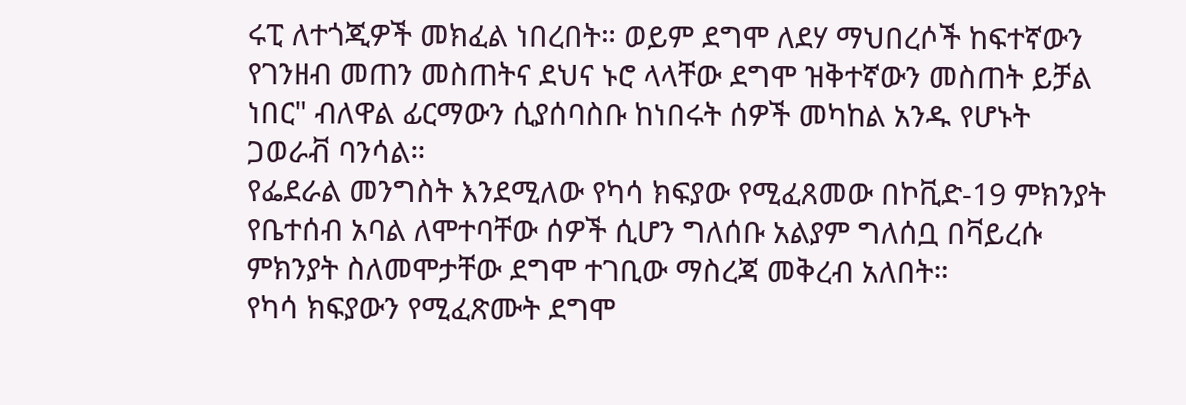ሩፒ ለተጎጂዎች መክፈል ነበረበት። ወይም ደግሞ ለደሃ ማህበረሶች ከፍተኛውን የገንዘብ መጠን መስጠትና ደህና ኑሮ ላላቸው ደግሞ ዝቅተኛውን መስጠት ይቻል ነበር" ብለዋል ፊርማውን ሲያሰባስቡ ከነበሩት ሰዎች መካከል አንዱ የሆኑት ጋወራቭ ባንሳል።
የፌደራል መንግስት እንደሚለው የካሳ ክፍያው የሚፈጸመው በኮቪድ-19 ምክንያት የቤተሰብ አባል ለሞተባቸው ሰዎች ሲሆን ግለሰቡ አልያም ግለሰቧ በቫይረሱ ምክንያት ስለመሞታቸው ደግሞ ተገቢው ማስረጃ መቅረብ አለበት።
የካሳ ክፍያውን የሚፈጽሙት ደግሞ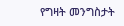የግዛት መንግስታት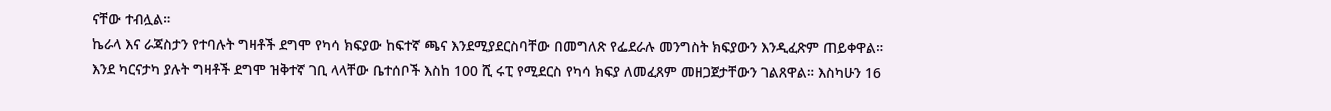ናቸው ተብሏል።
ኬራላ እና ራጃስታን የተባሉት ግዛቶች ደግሞ የካሳ ክፍያው ከፍተኛ ጫና እንደሚያደርስባቸው በመግለጽ የፌደራሉ መንግስት ክፍያውን እንዲፈጽም ጠይቀዋል።
እንደ ካርናታካ ያሉት ግዛቶች ደግሞ ዝቅተኛ ገቢ ላላቸው ቤተሰቦች እስከ 100 ሺ ሩፒ የሚደርስ የካሳ ክፍያ ለመፈጸም መዘጋጀታቸውን ገልጸዋል። እስካሁን 16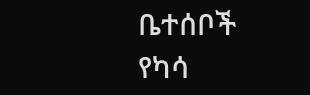ቤተሰቦች የካሳ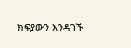ክፍያውን እንዳገኙ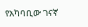የአካባቢው ገናኛ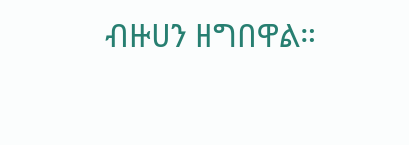ብዙሀን ዘግበዋል።